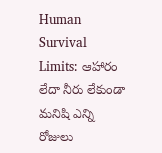Human Survival Limits: ఆహారం లేదా నీరు లేకుండా మనిషి ఎన్ని రోజులు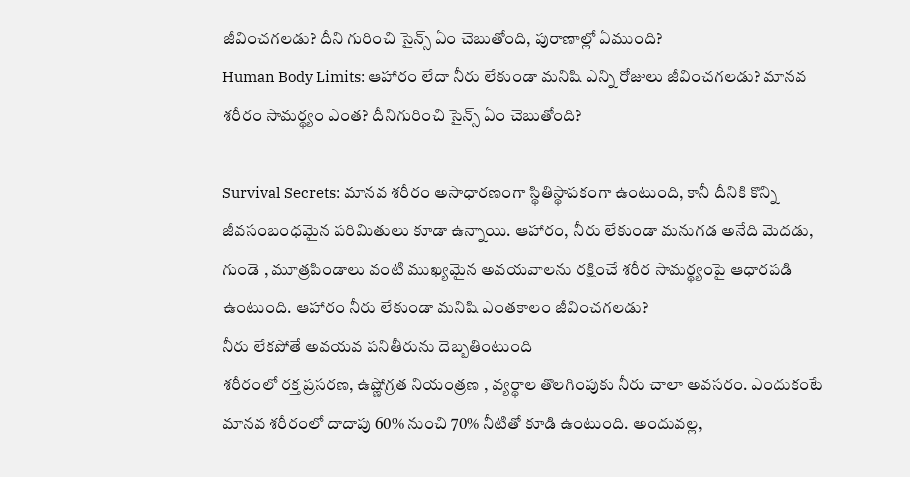జీవించగలడు? దీని గురించి సైన్స్ ఏం చెబుతోంది, పురాణాల్లో ఏముంది?
Human Body Limits: ఆహారం లేదా నీరు లేకుండా మనిషి ఎన్ని రోజులు జీవించగలడు? మానవ శరీరం సామర్థ్యం ఎంత? దీనిగురించి సైన్స్ ఏం చెబుతోంది?

Survival Secrets: మానవ శరీరం అసాధారణంగా స్థితిస్థాపకంగా ఉంటుంది, కానీ దీనికి కొన్ని జీవసంబంధమైన పరిమితులు కూడా ఉన్నాయి. ఆహారం, నీరు లేకుండా మనుగడ అనేది మెదడు, గుండె , మూత్రపిండాలు వంటి ముఖ్యమైన అవయవాలను రక్షించే శరీర సామర్థ్యంపై ఆధారపడి ఉంటుంది. ఆహారం నీరు లేకుండా మనిషి ఎంతకాలం జీవించగలడు?
నీరు లేకపోతే అవయవ పనితీరును దెబ్బతింటుంది
శరీరంలో రక్త ప్రసరణ, ఉష్ణోగ్రత నియంత్రణ , వ్యర్థాల తొలగింపుకు నీరు చాలా అవసరం. ఎందుకంటే మానవ శరీరంలో దాదాపు 60% నుంచి 70% నీటితో కూడి ఉంటుంది. అందువల్ల,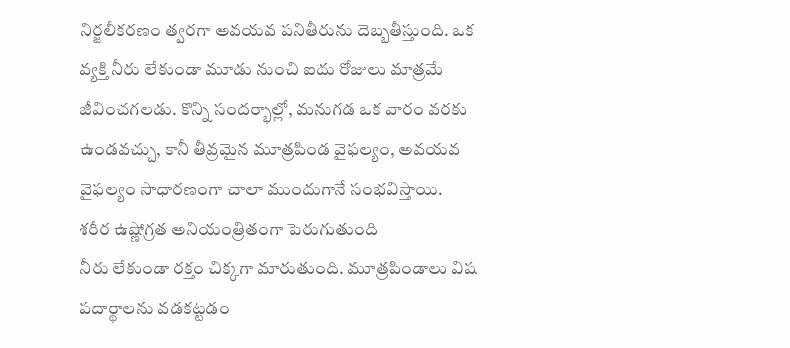నిర్జలీకరణం త్వరగా అవయవ పనితీరును దెబ్బతీస్తుంది. ఒక వ్యక్తి నీరు లేకుండా మూడు నుంచి ఐదు రోజులు మాత్రమే జీవించగలడు. కొన్ని సందర్భాల్లో, మనుగడ ఒక వారం వరకు ఉండవచ్చు, కానీ తీవ్రమైన మూత్రపిండ వైఫల్యం, అవయవ వైఫల్యం సాధారణంగా చాలా ముందుగానే సంభవిస్తాయి.
శరీర ఉష్ణోగ్రత అనియంత్రితంగా పెరుగుతుంది
నీరు లేకుండా రక్తం చిక్కగా మారుతుంది. మూత్రపిండాలు విష పదార్థాలను వడకట్టడం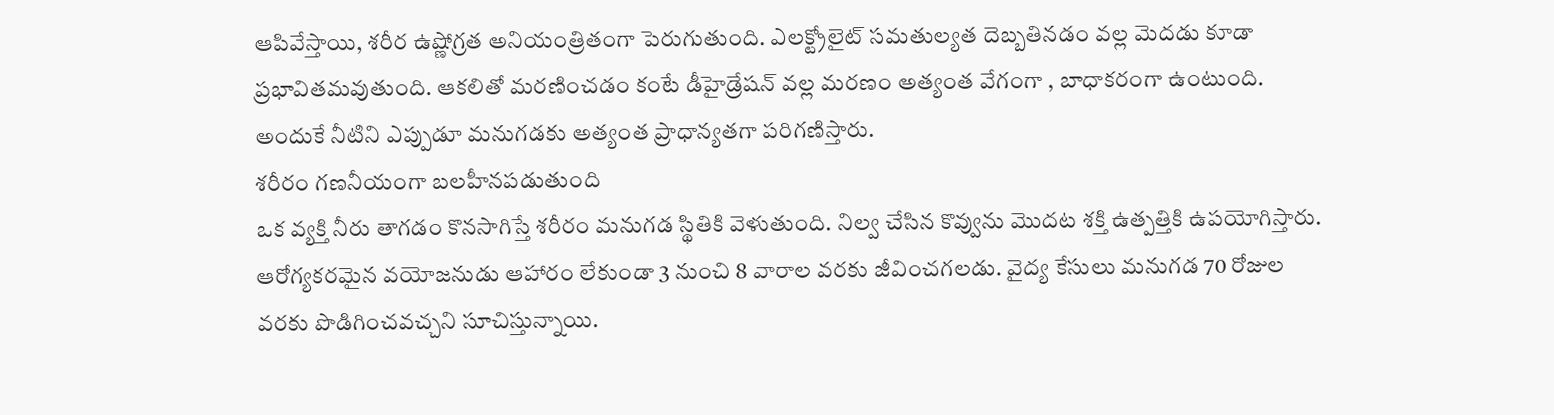ఆపివేస్తాయి, శరీర ఉష్ణోగ్రత అనియంత్రితంగా పెరుగుతుంది. ఎలక్ట్రోలైట్ సమతుల్యత దెబ్బతినడం వల్ల మెదడు కూడా ప్రభావితమవుతుంది. ఆకలితో మరణించడం కంటే డీహైడ్రేషన్ వల్ల మరణం అత్యంత వేగంగా , బాధాకరంగా ఉంటుంది. అందుకే నీటిని ఎప్పుడూ మనుగడకు అత్యంత ప్రాధాన్యతగా పరిగణిస్తారు.
శరీరం గణనీయంగా బలహీనపడుతుంది
ఒక వ్యక్తి నీరు తాగడం కొనసాగిస్తే శరీరం మనుగడ స్థితికి వెళుతుంది. నిల్వ చేసిన కొవ్వును మొదట శక్తి ఉత్పత్తికి ఉపయోగిస్తారు. ఆరోగ్యకరమైన వయోజనుడు ఆహారం లేకుండా 3 నుంచి 8 వారాల వరకు జీవించగలడు. వైద్య కేసులు మనుగడ 70 రోజుల వరకు పొడిగించవచ్చని సూచిస్తున్నాయి.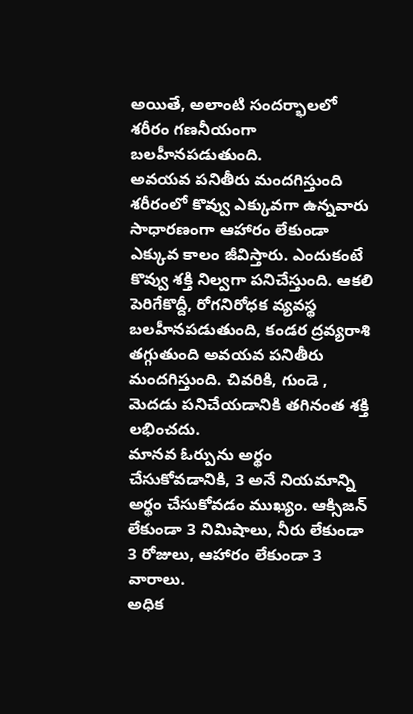అయితే, అలాంటి సందర్భాలలో శరీరం గణనీయంగా బలహీనపడుతుంది.
అవయవ పనితీరు మందగిస్తుంది
శరీరంలో కొవ్వు ఎక్కువగా ఉన్నవారు సాధారణంగా ఆహారం లేకుండా ఎక్కువ కాలం జీవిస్తారు. ఎందుకంటే కొవ్వు శక్తి నిల్వగా పనిచేస్తుంది. ఆకలి పెరిగేకొద్దీ, రోగనిరోధక వ్యవస్థ బలహీనపడుతుంది, కండర ద్రవ్యరాశి తగ్గుతుంది అవయవ పనితీరు మందగిస్తుంది. చివరికి, గుండె , మెదడు పనిచేయడానికి తగినంత శక్తి లభించదు.
మానవ ఓర్పును అర్థం చేసుకోవడానికి, 3 అనే నియమాన్ని అర్థం చేసుకోవడం ముఖ్యం. ఆక్సిజన్ లేకుండా 3 నిమిషాలు, నీరు లేకుండా 3 రోజులు, ఆహారం లేకుండా 3 వారాలు.
అధిక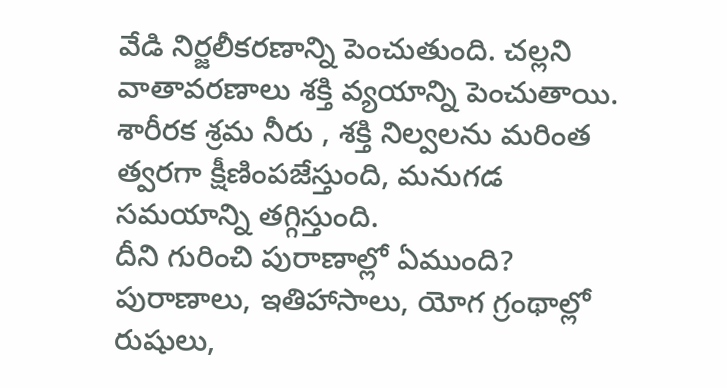వేడి నిర్జలీకరణాన్ని పెంచుతుంది. చల్లని వాతావరణాలు శక్తి వ్యయాన్ని పెంచుతాయి. శారీరక శ్రమ నీరు , శక్తి నిల్వలను మరింత త్వరగా క్షీణింపజేస్తుంది, మనుగడ సమయాన్ని తగ్గిస్తుంది.
దీని గురించి పురాణాల్లో ఏముంది?
పురాణాలు, ఇతిహాసాలు, యోగ గ్రంథాల్లో రుషులు,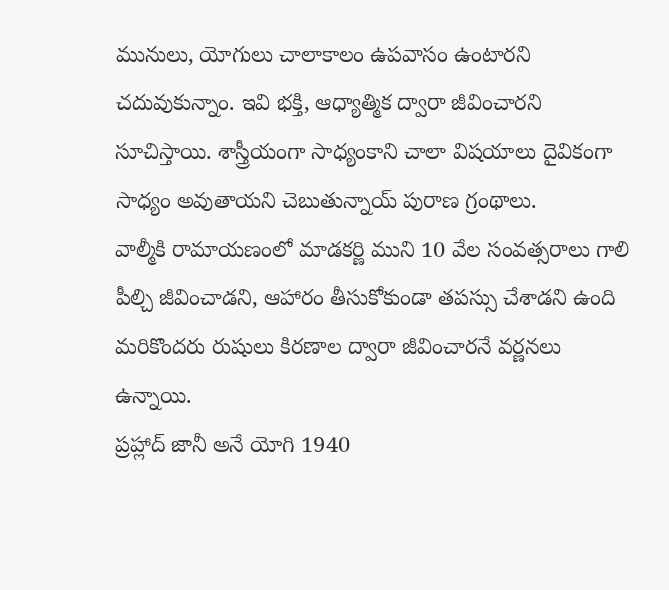మునులు, యోగులు చాలాకాలం ఉపవాసం ఉంటారని చదువుకున్నాం. ఇవి భక్తి, ఆధ్యాత్మిక ద్వారా జీవించారని సూచిస్తాయి. శాస్త్రీయంగా సాధ్యంకాని చాలా విషయాలు దైవికంగా సాధ్యం అవుతాయని చెబుతున్నాయ్ పురాణ గ్రంథాలు.
వాల్మీకి రామాయణంలో మాడకర్ణి ముని 10 వేల సంవత్సరాలు గాలి పీల్చి జీవించాడని, ఆహారం తీసుకోకుండా తపస్సు చేశాడని ఉంది
మరికొందరు రుషులు కిరణాల ద్వారా జీవించారనే వర్ణనలు ఉన్నాయి.
ప్రహ్లాద్ జానీ అనే యోగి 1940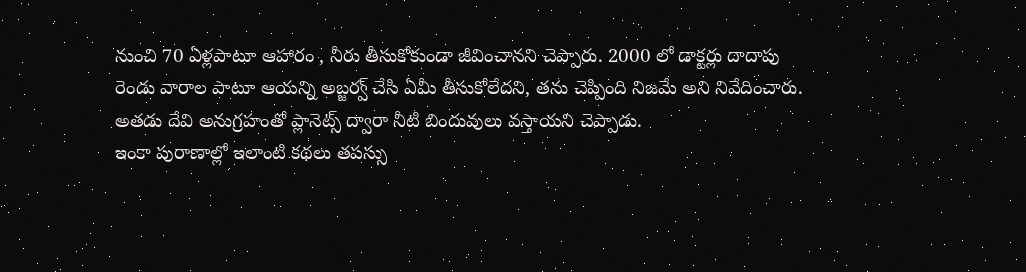నుంచి 70 ఏళ్లపాటూ ఆహారం , నీరు తీసుకోకుండా జీవించానని చెప్పారు. 2000 లో డాక్టర్లు దాదాపు రెండు వారాల పాటూ ఆయన్ని అబ్జర్వ్ చేసి ఏమీ తీసుకోలేదని, తను చెప్పింది నిజమే అని నివేదించారు. అతడు దేవి అనుగ్రహంతో ప్లానెట్స్ ద్వారా నీటి బిందువులు వస్తాయని చెప్పాడు.
ఇంకా పురాణాల్లో ఇలాంటి కథలు తపస్సు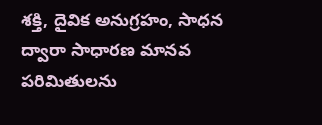శక్తి, దైవిక అనుగ్రహం, సాధన ద్వారా సాధారణ మానవ పరిమితులను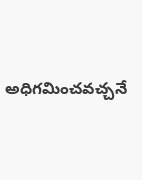అధిగమించవచ్చనే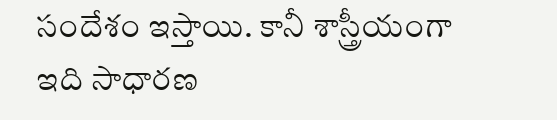సందేశం ఇస్తాయి. కానీ శాస్త్రీయంగా ఇది సాధారణ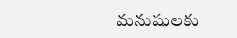మనుషులకు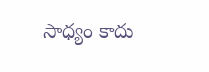సాధ్యం కాదు